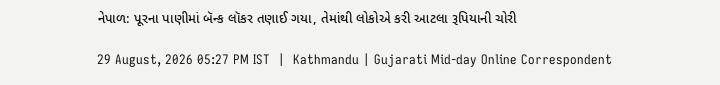નેપાળ: પૂરના પાણીમાં બૅન્ક લૉકર તણાઈ ગયા, તેમાંથી લોકોએ કરી આટલા રૂપિયાની ચોરી

29 August, 2026 05:27 PM IST  |  Kathmandu | Gujarati Mid-day Online Correspondent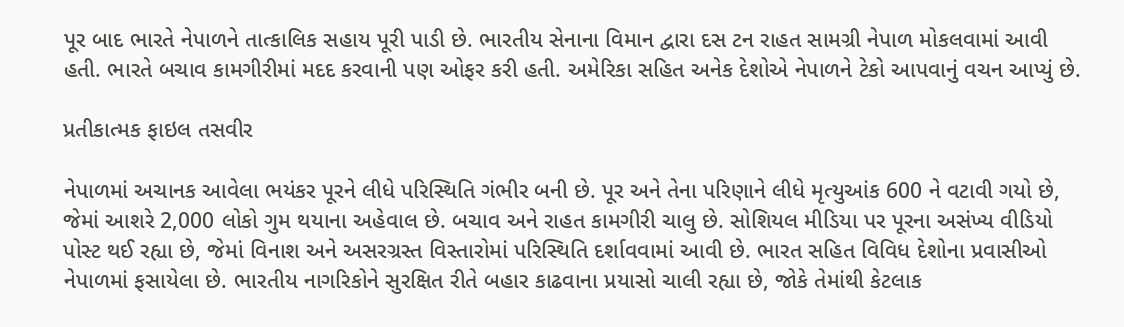પૂર બાદ ભારતે નેપાળને તાત્કાલિક સહાય પૂરી પાડી છે. ભારતીય સેનાના વિમાન દ્વારા દસ ટન રાહત સામગ્રી નેપાળ મોકલવામાં આવી હતી. ભારતે બચાવ કામગીરીમાં મદદ કરવાની પણ ઓફર કરી હતી. અમેરિકા સહિત અનેક દેશોએ નેપાળને ટેકો આપવાનું વચન આપ્યું છે.

પ્રતીકાત્મક ફાઇલ તસવીર

નેપાળમાં અચાનક આવેલા ભયંકર પૂરને લીધે પરિસ્થિતિ ગંભીર બની છે. પૂર અને તેના પરિણાને લીધે મૃત્યુઆંક 600 ને વટાવી ગયો છે, જેમાં આશરે 2,000 લોકો ગુમ થયાના અહેવાલ છે. બચાવ અને રાહત કામગીરી ચાલુ છે. સોશિયલ મીડિયા પર પૂરના અસંખ્ય વીડિયો પોસ્ટ થઈ રહ્યા છે, જેમાં વિનાશ અને અસરગ્રસ્ત વિસ્તારોમાં પરિસ્થિતિ દર્શાવવામાં આવી છે. ભારત સહિત વિવિધ દેશોના પ્રવાસીઓ નેપાળમાં ફસાયેલા છે. ભારતીય નાગરિકોને સુરક્ષિત રીતે બહાર કાઢવાના પ્રયાસો ચાલી રહ્યા છે, જોકે તેમાંથી કેટલાક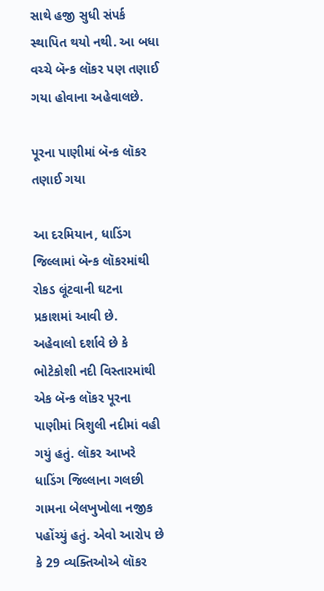સાથે હજી સુધી સંપર્ક સ્થાપિત થયો નથી. આ બધા વચ્ચે બૅન્ક લૉકર પણ તણાઈ ગયા હોવાના અહેવાલછે.

પૂરના પાણીમાં બૅન્ક લૉકર તણાઈ ગયા

આ દરમિયાન, ધાડિંગ જિલ્લામાં બૅન્ક લૉકરમાંથી રોકડ લૂંટવાની ઘટના પ્રકાશમાં આવી છે. અહેવાલો દર્શાવે છે કે ભોટેકોશી નદી વિસ્તારમાંથી એક બૅન્ક લૉકર પૂરના પાણીમાં ત્રિશુલી નદીમાં વહી ગયું હતું. લૉકર આખરે ધાડિંગ જિલ્લાના ગલછી ગામના બેલખુખોલા નજીક પહોંચ્યું હતું. એવો આરોપ છે કે 29 વ્યક્તિઓએ લૉકર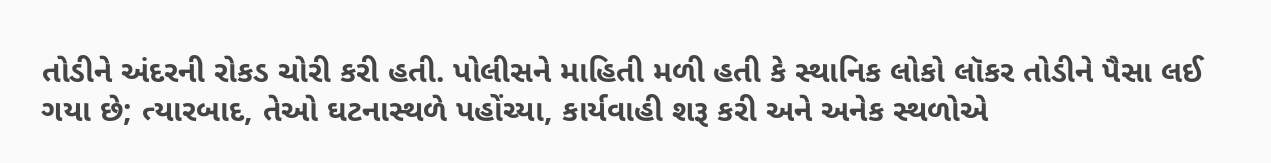તોડીને અંદરની રોકડ ચોરી કરી હતી. પોલીસને માહિતી મળી હતી કે સ્થાનિક લોકો લૉકર તોડીને પૈસા લઈ ગયા છે; ત્યારબાદ, તેઓ ઘટનાસ્થળે પહોંચ્યા, કાર્યવાહી શરૂ કરી અને અનેક સ્થળોએ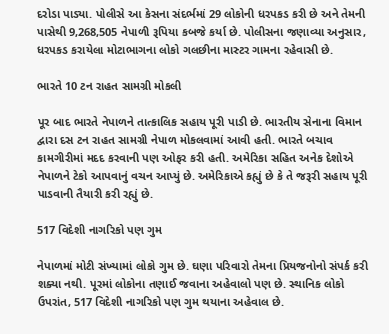દરોડા પાડ્યા. પોલીસે આ કેસના સંદર્ભમાં 29 લોકોની ધરપકડ કરી છે અને તેમની પાસેથી 9,268,505 નેપાળી રૂપિયા કબજે કર્યા છે. પોલીસના જણાવ્યા અનુસાર, ધરપકડ કરાયેલા મોટાભાગના લોકો ગલછીના માસ્ટર ગામના રહેવાસી છે.

ભારતે 10 ટન રાહત સામગ્રી મોકલી

પૂર બાદ ભારતે નેપાળને તાત્કાલિક સહાય પૂરી પાડી છે. ભારતીય સેનાના વિમાન દ્વારા દસ ટન રાહત સામગ્રી નેપાળ મોકલવામાં આવી હતી. ભારતે બચાવ કામગીરીમાં મદદ કરવાની પણ ઓફર કરી હતી. અમેરિકા સહિત અનેક દેશોએ નેપાળને ટેકો આપવાનું વચન આપ્યું છે. અમેરિકાએ કહ્યું છે કે તે જરૂરી સહાય પૂરી પાડવાની તૈયારી કરી રહ્યું છે.

517 વિદેશી નાગરિકો પણ ગુમ

નેપાળમાં મોટી સંખ્યામાં લોકો ગુમ છે. ઘણા પરિવારો તેમના પ્રિયજનોનો સંપર્ક કરી શક્યા નથી. પૂરમાં લોકોના તણાઈ જવાના અહેવાલો પણ છે. સ્થાનિક લોકો ઉપરાંત, 517 વિદેશી નાગરિકો પણ ગુમ થયાના અહેવાલ છે.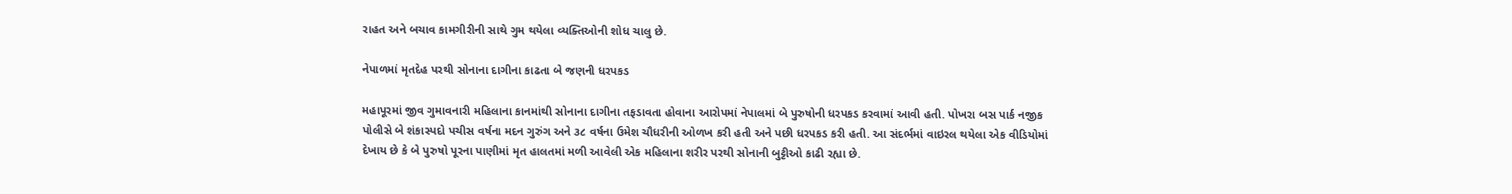રાહત અને બચાવ કામગીરીની સાથે ગુમ થયેલા વ્યક્તિઓની શોધ ચાલુ છે.

નેપાળમાં મૃતદેહ પરથી સોનાના દાગીના કાઢતા બે જણની ધરપકડ

મહાપૂરમાં જીવ ગુમાવનારી મહિલાના કાનમાંથી સોનાના દાગીના તફડાવતા હોવાના આરોપમાં નેપાલમાં બે પુરુષોની ધરપકડ કરવામાં આવી હતી. પોખરા બસ પાર્ક નજીક પોલીસે બે શંકાસ્પદો પચીસ વર્ષના મદન ગુરુંગ અને ૩૮ વર્ષના ઉમેશ ચૌધરીની ઓળખ કરી હતી અને પછી ધરપકડ કરી હતી. આ સંદર્ભમાં વાઇરલ થયેલા એક વીડિયોમાં દેખાય છે કે બે પુરુષો પૂરના પાણીમાં મૃત હાલતમાં મળી આવેલી એક મહિલાના શરીર પરથી સોનાની બુટ્ટીઓ કાઢી રહ્યા છે.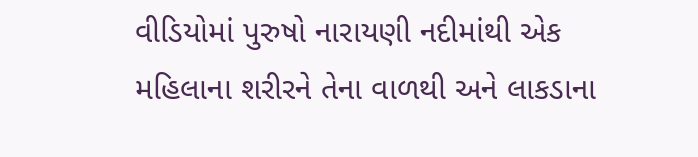વીડિયોમાં પુરુષો નારાયણી નદીમાંથી એક મહિલાના શરીરને તેના વાળથી અને લાકડાના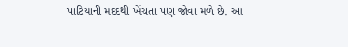પાટિયાની મદદથી ખેંચતા પણ જોવા મળે છે. આ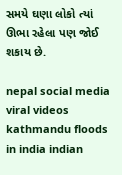સમયે ઘણા લોકો ત્યાં ઊભા રહેલા પણ જોઈ શકાય છે.

nepal social media viral videos kathmandu floods in india indian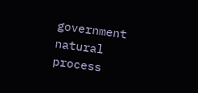government natural process